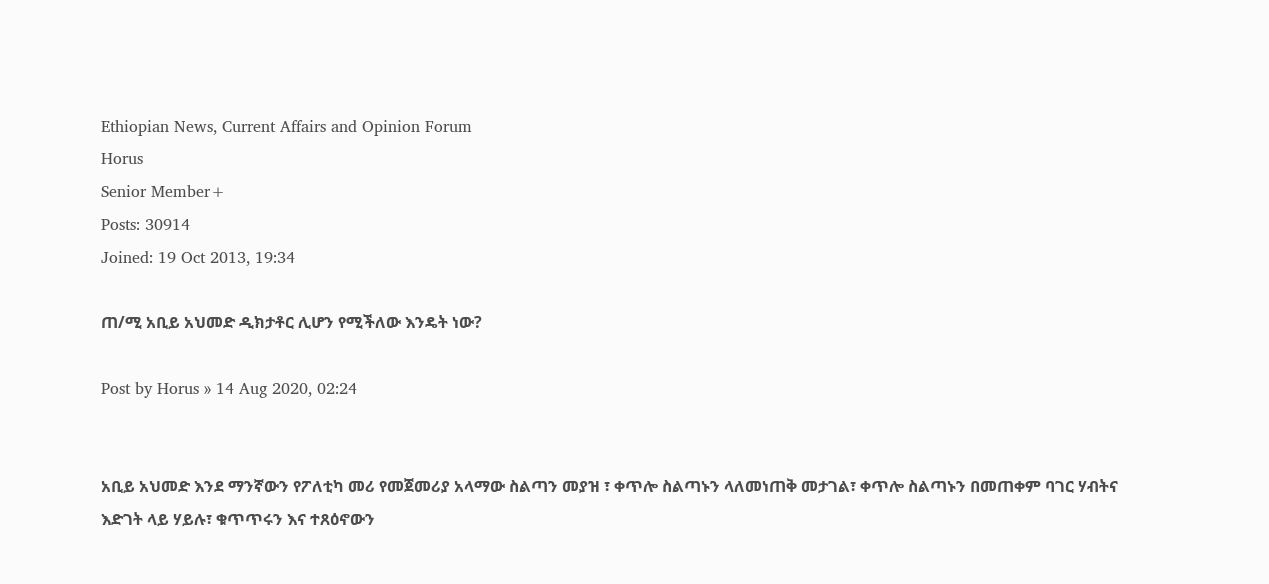Ethiopian News, Current Affairs and Opinion Forum
Horus
Senior Member+
Posts: 30914
Joined: 19 Oct 2013, 19:34

ጠ/ሚ አቢይ አህመድ ዲክታቶር ሊሆን የሚችለው እንዴት ነው?

Post by Horus » 14 Aug 2020, 02:24


አቢይ አህመድ እንደ ማንኛውን የፖለቲካ መሪ የመጀመሪያ አላማው ስልጣን መያዝ ፣ ቀጥሎ ስልጣኑን ላለመነጠቅ መታገል፣ ቀጥሎ ስልጣኑን በመጠቀም ባገር ሃብትና እድገት ላይ ሃይሉ፣ ቁጥጥሩን እና ተጸዕኖውን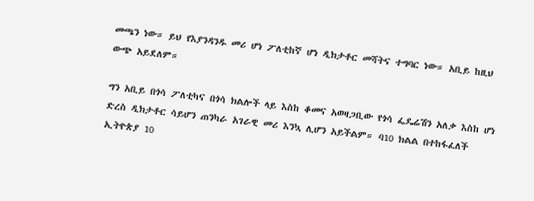መጫን ነው። ይህ የእያንዳንዱ መሪ ሆነ ፖለቲከኛ ሆነ ዲክታቶር መሻትና ተግባር ነው። አቢይ ከዚህ ውጭ አይደለም።

ግን አቢይ በጎሳ ፖለቲካና በጎሳ ክልሎች ላይ እስከ ቆመና አወዛጋቢው የጎሳ ፌዴሬሽን አለቃ እስከ ሆነ ድረስ ዲክታቶር ሳይሆን ጠንካራ አገራዊ መሪ እንኳ ሊሆን አይችልም። ባ10 ክልል በተከፋፈለች ኢትዮጵያ 10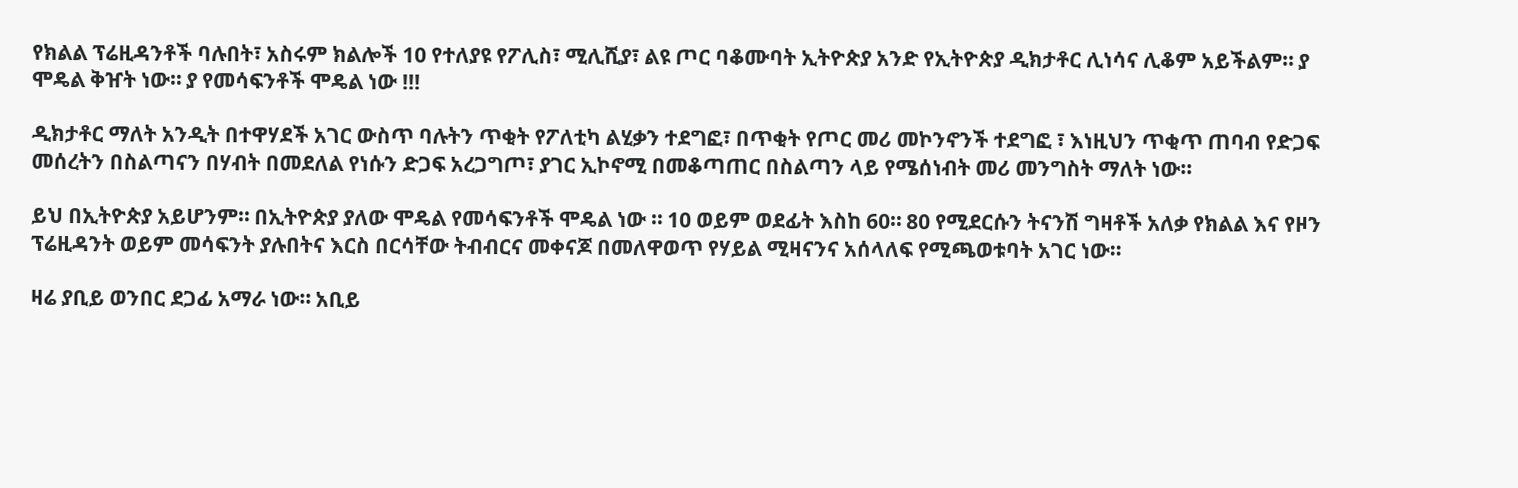የክልል ፕሬዚዳንቶች ባሉበት፣ አስሩም ክልሎች 10 የተለያዩ የፖሊስ፣ ሚሊሺያ፣ ልዩ ጦር ባቆሙባት ኢትዮጵያ አንድ የኢትዮጵያ ዲክታቶር ሊነሳና ሊቆም አይችልም። ያ ሞዴል ቅዠት ነው። ያ የመሳፍንቶች ሞዴል ነው !!!

ዲክታቶር ማለት አንዲት በተዋሃደች አገር ውስጥ ባሉትን ጥቂት የፖለቲካ ልሂቃን ተደግፎ፣ በጥቂት የጦር መሪ መኮንኖንች ተደግፎ ፣ እነዚህን ጥቂጥ ጠባብ የድጋፍ መሰረትን በስልጣናን በሃብት በመደለል የነሱን ድጋፍ አረጋግጦ፣ ያገር ኢኮኖሚ በመቆጣጠር በስልጣን ላይ የሜሰነብት መሪ መንግስት ማለት ነው።

ይህ በኢትዮጵያ አይሆንም። በኢትዮጵያ ያለው ሞዴል የመሳፍንቶች ሞዴል ነው ። 10 ወይም ወደፊት እስከ 60። 80 የሚደርሱን ትናንሽ ግዛቶች አለቃ የክልል እና የዞን ፕሬዚዳንት ወይም መሳፍንት ያሉበትና እርስ በርሳቸው ትብብርና መቀናጆ በመለዋወጥ የሃይል ሚዛናንና አሰላለፍ የሚጫወቱባት አገር ነው።

ዛሬ ያቢይ ወንበር ደጋፊ አማራ ነው። አቢይ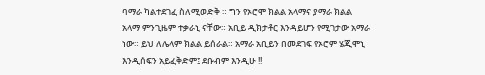ባማራ ካልተደገፈ ስለሚወድቅ ። ግን የኦሮሞ ክልል አላማና ያማራ ክልል አላማ ምንጊዜም ተቃራኒ ናቸው። አቢይ ዲክታቶር እንዳይሆን የሚገታው አማራ ነው። ይህ ለሌላም ክልል ይሰራል። አማራ አቢይን በመደገፍ የኦሮም ሄጂሞኒ እንዲሰፍን አይፈቅድም፤ ደቡብም እንዲሁ !!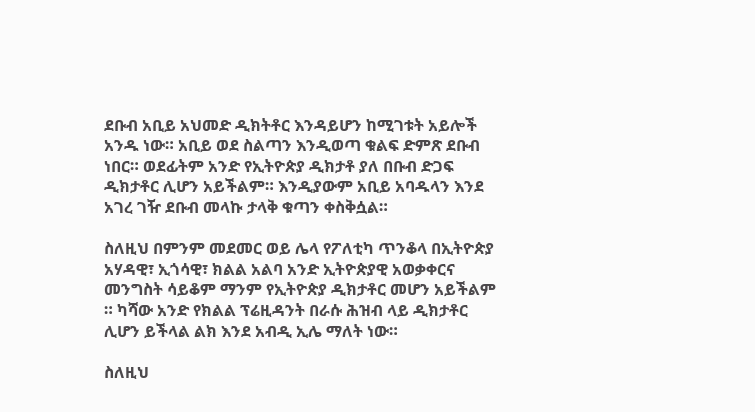ደቡብ አቢይ አህመድ ዲክትቶር እንዳይሆን ከሚገቱት አይሎች አንዱ ነው። አቢይ ወደ ስልጣን እንዲወጣ ቁልፍ ድምጽ ደቡብ ነበር። ወደፊትም አንድ የኢትዮጵያ ዲክታቶ ያለ በቡብ ድጋፍ ዲክታቶር ሊሆን አይችልም። እንዲያውም አቢይ አባዱላን እንደ አገረ ገዥ ደቡብ መላኩ ታላቅ ቁጣን ቀስቅሷል።

ስለዚህ በምንም መደመር ወይ ሌላ የፖለቲካ ጥንቆላ በኢትዮጵያ አሃዳዊ፣ ኢጎሳዊ፣ ክልል አልባ አንድ ኢትዮጵያዊ አወቃቀርና መንግስት ሳይቆም ማንም የኢትዮጵያ ዲክታቶር መሆን አይችልም ። ካሻው አንድ የክልል ፕሬዚዳንት በራሱ ሕዝብ ላይ ዲክታቶር ሊሆን ይችላል ልክ እንደ አብዲ ኢሌ ማለት ነው።

ስለዚህ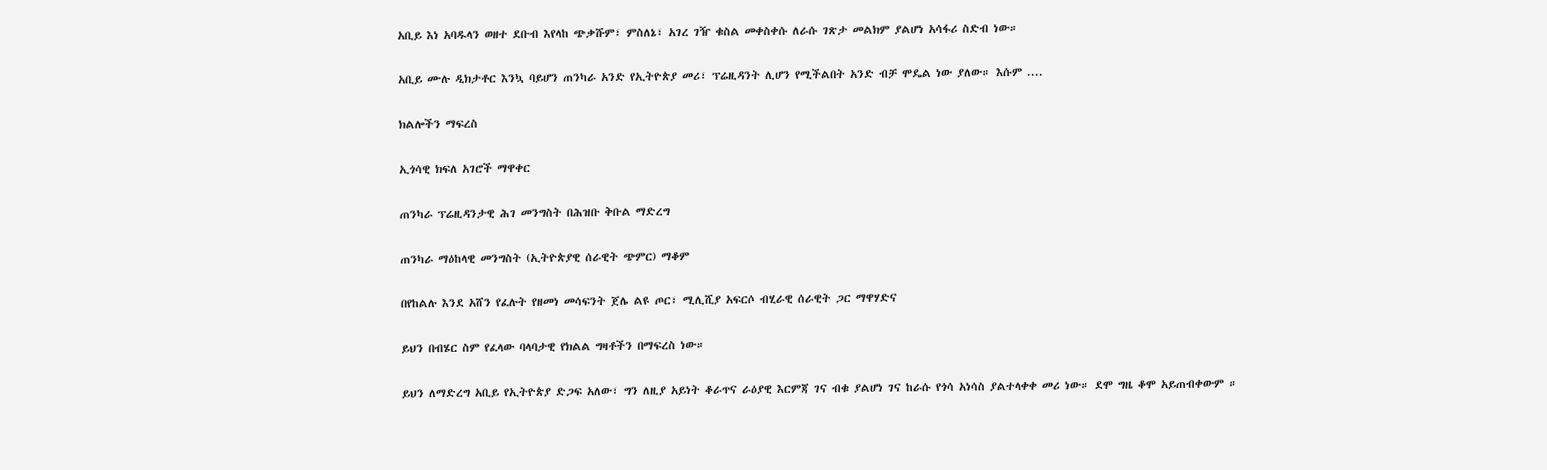አቢይ እነ አባዱላን ወዘተ ደቡብ እየላከ ጭቃሹም፣ ምስለኔ፣ አገረ ገዥ ቁስል መቀስቀሱ ለራሱ ገጽታ መልክም ያልሆነ አሳፋሪ ስድብ ነው።

አቢይ ሙሉ ዲክታቶር እንኳ ባይሆን ጠንካራ አንድ የኢትዮጵያ መሪ፣ ፕሬዚዳንት ሊሆን የሚችልበት አንድ ብቻ ሞዴል ነው ያለው። እሱም ....

ክልሎችን ማፍረስ

ኢጎሳዊ ክፍለ አገሮች ማዋቀር

ጠንካራ ፕሬዚዳንታዊ ሕገ መንግስት በሕዝቡ ቅቡል ማድረግ

ጠንካራ ማዕከላዊ መንግስት (ኢትዮጵያዊ ሰራዊት ጭምር) ማቆም

በየከልሉ እንደ አሸን የፈሉት የዘመነ መሳፍንት ጀሌ ልዩ ጦር፣ ሚሊሺያ አፍርሶ ብሂራዊ ሰራዊት ጋር ማዋሃድና

ይህን በብሄር ስም የፈላው ባላባታዊ የክልል ግዛቶችን በማፍረስ ነው።

ይህን ለማድረግ አቢይ የኢትዮጵያ ድጋፍ አለው፣ ግን ለዚያ አይነት ቆራጥና ራዕያዊ እርምጃ ገና ብቁ ያልሆነ ገና ከራሱ የጎሳ አነሳስ ያልተላቀቀ መሪ ነው። ደሞ ግዜ ቆሞ አይጠብቀውም ።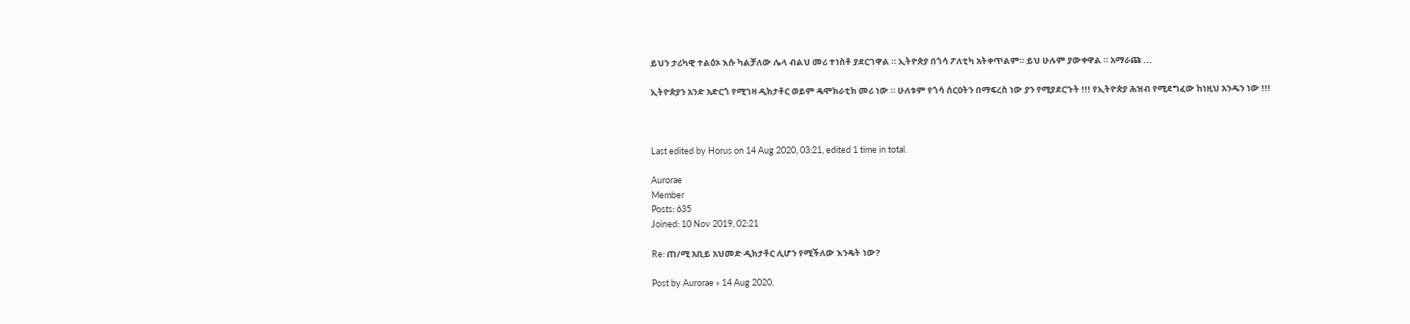ይህን ታሪካዊ ተልዕኦ እሱ ካልቻለው ሌላ ብልህ መሪ ተነስቶ ያደርገዋል ። ኢትዮጵያ በጎሳ ፖለቲካ አትቀጥልም። ይህ ሁሉም ያውቀዋል ። አማራጩ ...

ኢትዮጵያን አንድ አድርጎ የሚገዛ ዲክታቶር ወይም ዴሞክራቲክ መሪ ነው ። ሁለቱም የጎሳ ሰርዐትን በማፍረስ ነው ያን የሚያደርጉት !!! የኢትዮጵያ ሕዝብ የሚደግፈው ከነዚህ አንዱን ነው !!!



Last edited by Horus on 14 Aug 2020, 03:21, edited 1 time in total.

Aurorae
Member
Posts: 635
Joined: 10 Nov 2019, 02:21

Re: ጠ/ሚ አቢይ አህመድ ዲክታቶር ሊሆን የሚችለው እንዴት ነው?

Post by Aurorae » 14 Aug 2020,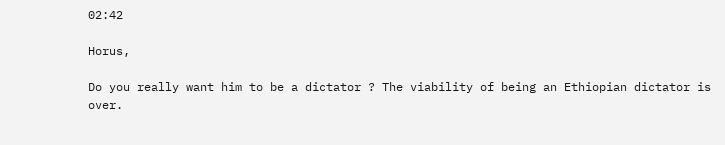02:42

Horus,

Do you really want him to be a dictator ? The viability of being an Ethiopian dictator is over.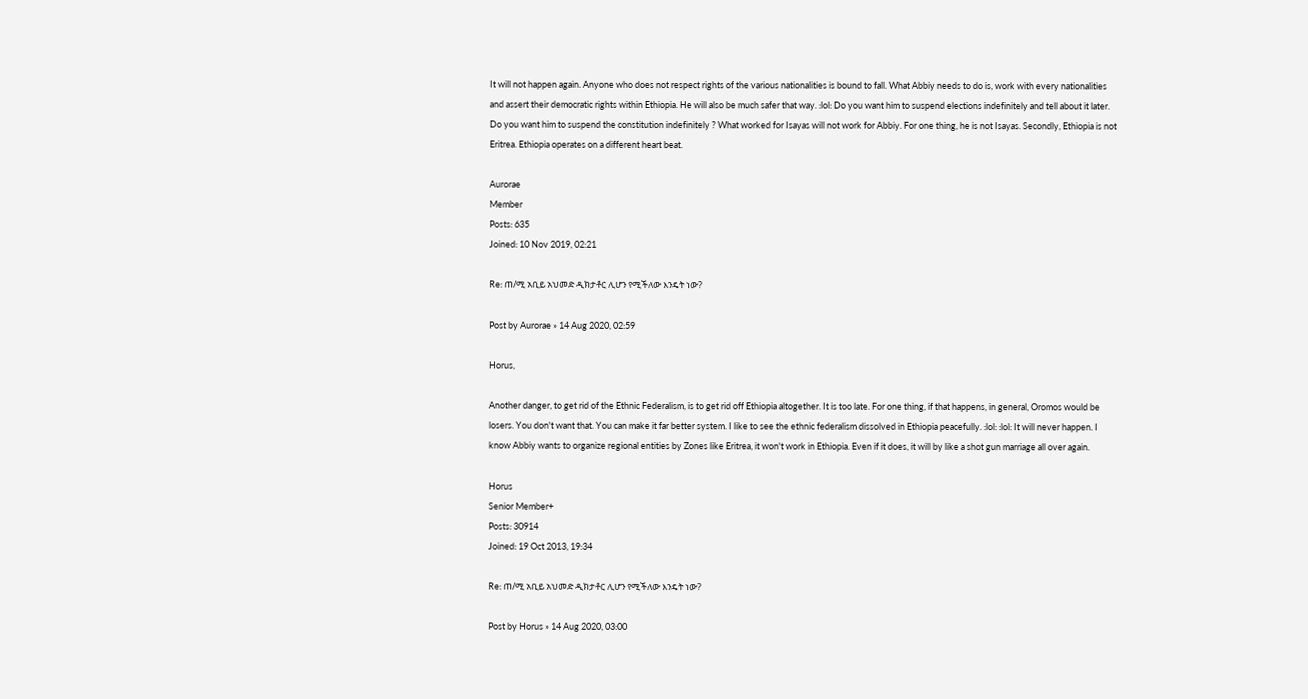It will not happen again. Anyone who does not respect rights of the various nationalities is bound to fall. What Abbiy needs to do is, work with every nationalities and assert their democratic rights within Ethiopia. He will also be much safer that way. :lol: Do you want him to suspend elections indefinitely and tell about it later. Do you want him to suspend the constitution indefinitely ? What worked for Isayas will not work for Abbiy. For one thing, he is not Isayas. Secondly, Ethiopia is not Eritrea. Ethiopia operates on a different heart beat.

Aurorae
Member
Posts: 635
Joined: 10 Nov 2019, 02:21

Re: ጠ/ሚ አቢይ አህመድ ዲክታቶር ሊሆን የሚችለው እንዴት ነው?

Post by Aurorae » 14 Aug 2020, 02:59

Horus,

Another danger, to get rid of the Ethnic Federalism, is to get rid off Ethiopia altogether. It is too late. For one thing, if that happens, in general, Oromos would be losers. You don't want that. You can make it far better system. I like to see the ethnic federalism dissolved in Ethiopia peacefully. :lol: :lol: It will never happen. I know Abbiy wants to organize regional entities by Zones like Eritrea, it won't work in Ethiopia. Even if it does, it will by like a shot gun marriage all over again.

Horus
Senior Member+
Posts: 30914
Joined: 19 Oct 2013, 19:34

Re: ጠ/ሚ አቢይ አህመድ ዲክታቶር ሊሆን የሚችለው እንዴት ነው?

Post by Horus » 14 Aug 2020, 03:00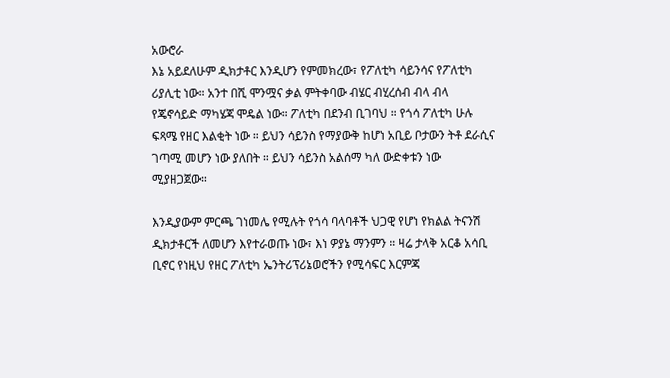አውሮራ
እኔ አይደለሁም ዲክታቶር እንዲሆን የምመክረው፣ የፖለቲካ ሳይንሳና የፖለቲካ ሪያሊቲ ነው። አንተ በሺ ሞንሟና ቃል ምትቀባው ብሄር ብሂረሰብ ብላ ብላ የጄኖሳይድ ማካሄጃ ሞዴል ነው። ፖለቲካ በደንብ ቢገባህ ። የጎሳ ፖለቲካ ሁሉ ፍጻሜ የዘር እልቂት ነው ። ይህን ሳይንስ የማያውቅ ከሆነ አቢይ ቦታውን ትቶ ደራሲና ገጣሚ መሆን ነው ያለበት ። ይህን ሳይንስ አልሰማ ካለ ውድቀቱን ነው ሚያዘጋጀው።

እንዲያውም ምርጫ ገነመሌ የሚሉት የጎሳ ባላባቶች ህጋዊ የሆነ የክልል ትናንሽ ዲክታቶርች ለመሆን እየተራወጡ ነው፣ እነ ዎያኔ ማንምን ። ዛሬ ታላቅ አርቆ አሳቢ ቢኖር የነዚህ የዘር ፖለቲካ ኤንትሪፕሪኔወሮችን የሚሳፍር እርምጃ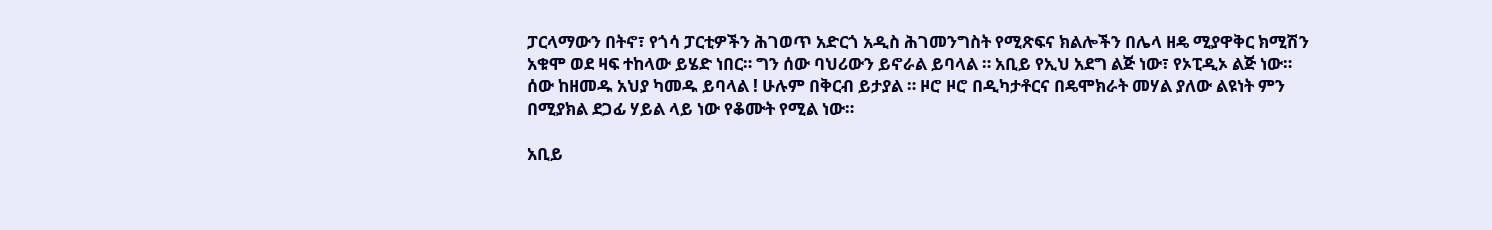ፓርላማውን በትኖ፣ የጎሳ ፓርቲዎችን ሕገወጥ አድርጎ አዲስ ሕገመንግስት የሚጽፍና ክልሎችን በሌላ ዘዴ ሚያዋቅር ክሚሽን አቁሞ ወደ ዛፍ ተከላው ይሄድ ነበር። ግን ሰው ባህሪውን ይኖራል ይባላል ። አቢይ የኢህ አደግ ልጅ ነው፣ የኦፒዲኦ ልጅ ነው። ሰው ከዘመዱ አህያ ካመዱ ይባላል ! ሁሉም በቅርብ ይታያል ። ዞሮ ዞሮ በዲካታቶርና በዴሞክራት መሃል ያለው ልዩነት ምን በሚያክል ደጋፊ ሃይል ላይ ነው የቆሙት የሚል ነው።

አቢይ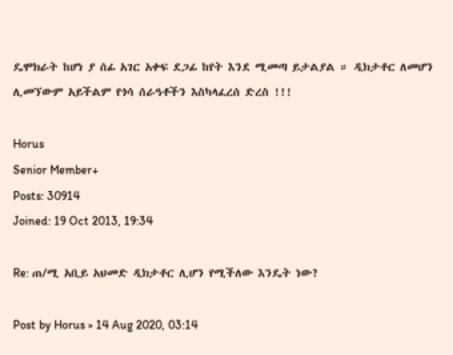ዴሞክራት ከሆነ ያ ሰፊ አገር አቀፍ ደጋፊ ከየት እንደ ሚመጣ ይታልያል ። ዲክታቶር ለመሆን ሊመኘውም አይችልም የጎሳ ሰራዓቶችን እስካላፈረሰ ድረስ !!!

Horus
Senior Member+
Posts: 30914
Joined: 19 Oct 2013, 19:34

Re: ጠ/ሚ አቢይ አህመድ ዲክታቶር ሊሆን የሚችለው እንዴት ነው?

Post by Horus » 14 Aug 2020, 03:14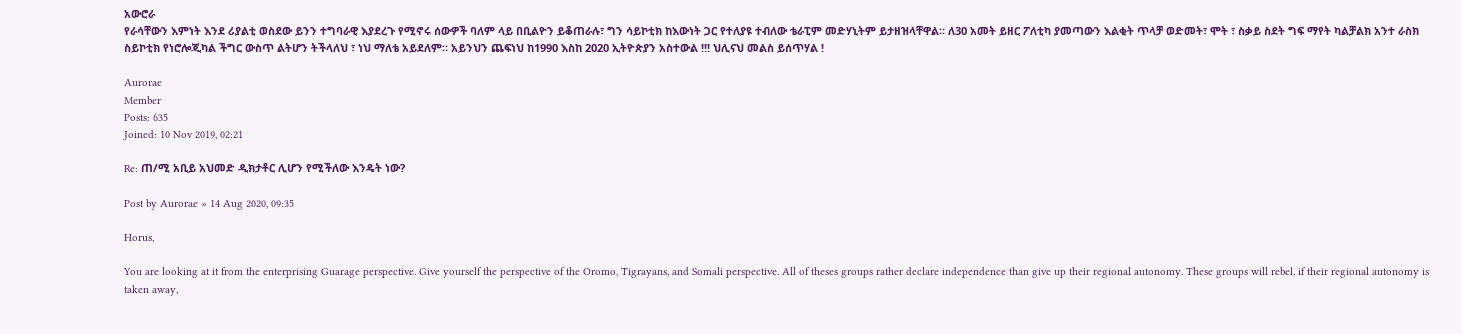አውሮራ
የራሳቸውን እምነት እንደ ሪያልቲ ወስደው ይንን ተግባራዊ እያደረጉ የሚኖሩ ሰውዎች ባለም ላይ በቢልዮን ይቆጠራሉ፣ ግን ሳይኮቲክ ከእውነት ጋር የተለያዩ ተብለው ቴራፒም መድሃኒትም ይታዘዝላቸዋል። ለ30 አመት ይዘር ፖለቲካ ያመጣውን እልቂት ጥላቻ ወድመት፣ ሞት ፣ ስቃይ ስደት ግፍ ማየት ካልቻልክ አንተ ራስክ ስይኮቲክ የነሮሎጂካል ችግር ውስጥ ልትሆን ትችላለህ ፣ ነህ ማለቴ አይደለም። አይንህን ጨፍነህ ከ1990 እስከ 2020 ኢትዮጵያን አስተውል !!! ህሊናህ መልስ ይሰጥሃል !

Aurorae
Member
Posts: 635
Joined: 10 Nov 2019, 02:21

Re: ጠ/ሚ አቢይ አህመድ ዲክታቶር ሊሆን የሚችለው እንዴት ነው?

Post by Aurorae » 14 Aug 2020, 09:35

Horus,

You are looking at it from the enterprising Guarage perspective. Give yourself the perspective of the Oromo, Tigrayans, and Somali perspective. All of theses groups rather declare independence than give up their regional autonomy. These groups will rebel, if their regional autonomy is taken away,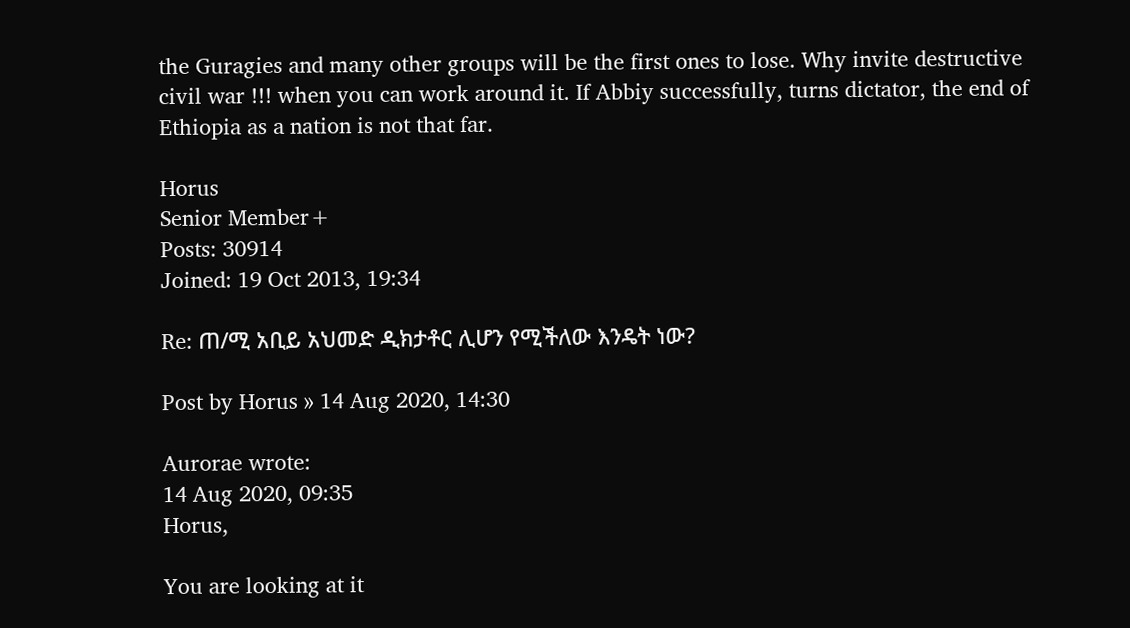the Guragies and many other groups will be the first ones to lose. Why invite destructive civil war !!! when you can work around it. If Abbiy successfully, turns dictator, the end of Ethiopia as a nation is not that far.

Horus
Senior Member+
Posts: 30914
Joined: 19 Oct 2013, 19:34

Re: ጠ/ሚ አቢይ አህመድ ዲክታቶር ሊሆን የሚችለው እንዴት ነው?

Post by Horus » 14 Aug 2020, 14:30

Aurorae wrote:
14 Aug 2020, 09:35
Horus,

You are looking at it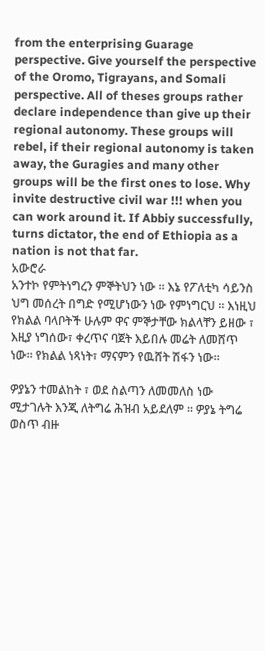from the enterprising Guarage perspective. Give yourself the perspective of the Oromo, Tigrayans, and Somali perspective. All of theses groups rather declare independence than give up their regional autonomy. These groups will rebel, if their regional autonomy is taken away, the Guragies and many other groups will be the first ones to lose. Why invite destructive civil war !!! when you can work around it. If Abbiy successfully, turns dictator, the end of Ethiopia as a nation is not that far.
አውሮራ
አንተኮ የምትነግረን ምኞትህን ነው ። እኔ የፖለቲካ ሳይንስ ህግ መሰረት በግድ የሚሆነውን ነው የምነግርህ ። እነዚህ የክልል ባላቦትች ሁሉም ዋና ምኞታቸው ክልላቸን ይዘው ፣ እዚያ ነግሰው፣ ቀረጥና ባጀት እይበሉ መሬት ለመሸጥ ነው። የክልል ነጻነት፣ ማናምን የዉሸት ሽፋን ነው።

ዎያኔን ተመልከት ፣ ወደ ስልጣን ለመመለስ ነው ሚታገሉት እንጂ ለትግሬ ሕዝብ አይደለም ። ዎያኔ ትግሬ ወስጥ ብዙ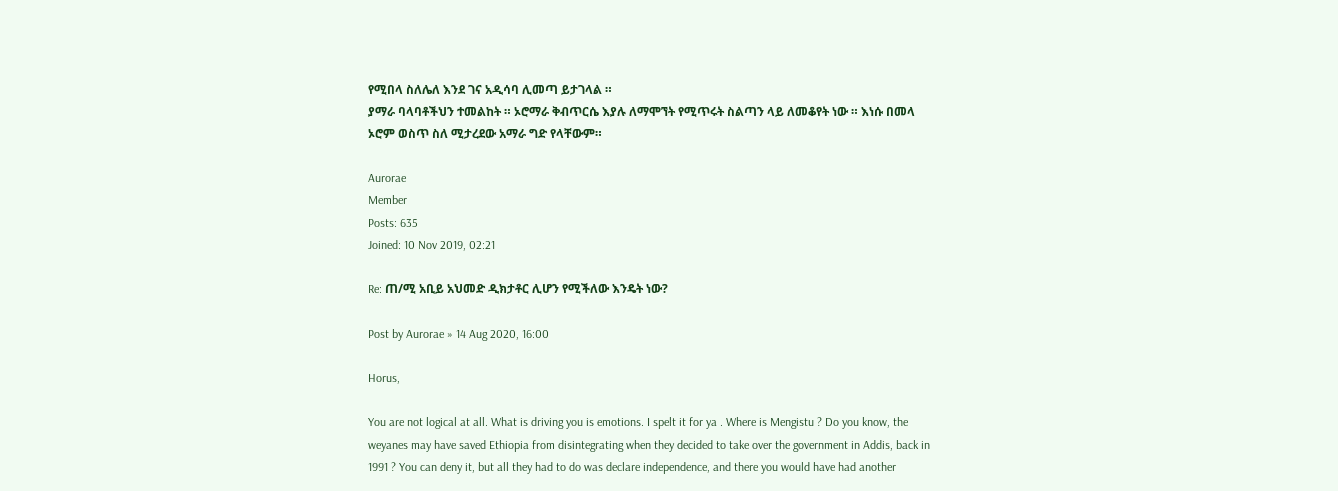የሚበላ ስለሌለ እንደ ገና አዲሳባ ሊመጣ ይታገላል ።
ያማራ ባላባቶችህን ተመልከት ። ኦሮማራ ቅብጥርሴ እያሉ ለማሞኘት የሚጥሩት ስልጣን ላይ ለመቆየት ነው ። እነሱ በመላ ኦሮም ወስጥ ስለ ሚታረደው አማራ ግድ የላቸውም።

Aurorae
Member
Posts: 635
Joined: 10 Nov 2019, 02:21

Re: ጠ/ሚ አቢይ አህመድ ዲክታቶር ሊሆን የሚችለው እንዴት ነው?

Post by Aurorae » 14 Aug 2020, 16:00

Horus,

You are not logical at all. What is driving you is emotions. I spelt it for ya . Where is Mengistu ? Do you know, the weyanes may have saved Ethiopia from disintegrating when they decided to take over the government in Addis, back in 1991 ? You can deny it, but all they had to do was declare independence, and there you would have had another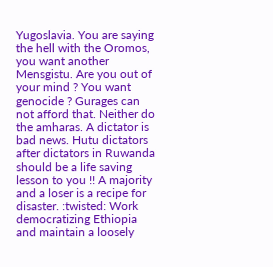Yugoslavia. You are saying the hell with the Oromos, you want another Mensgistu. Are you out of your mind ? You want genocide ? Gurages can not afford that. Neither do the amharas. A dictator is bad news. Hutu dictators after dictators in Ruwanda should be a life saving lesson to you !! A majority and a loser is a recipe for disaster. :twisted: Work democratizing Ethiopia and maintain a loosely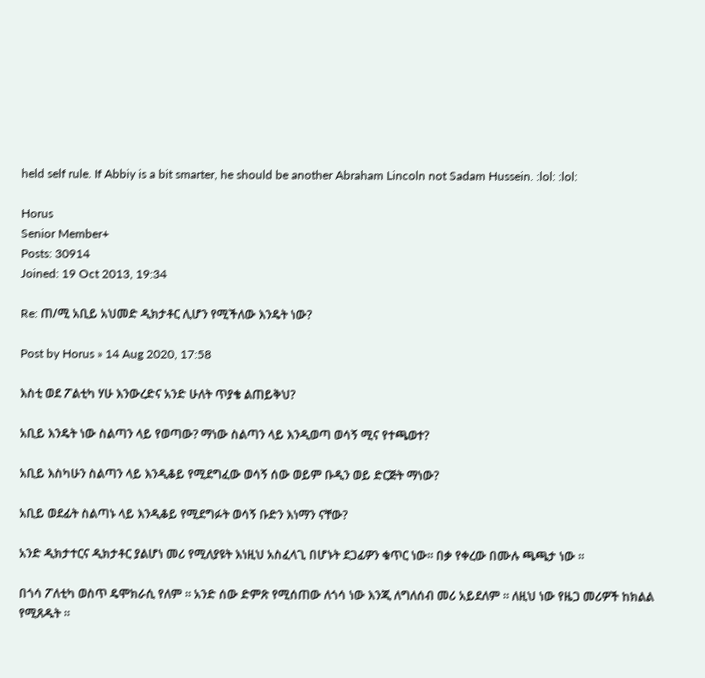held self rule. If Abbiy is a bit smarter, he should be another Abraham Lincoln not Sadam Hussein. :lol: :lol:

Horus
Senior Member+
Posts: 30914
Joined: 19 Oct 2013, 19:34

Re: ጠ/ሚ አቢይ አህመድ ዲክታቶር ሊሆን የሚችለው እንዴት ነው?

Post by Horus » 14 Aug 2020, 17:58

እስቲ ወደ ፖልቲካ ሃሁ እንውረድና አንድ ሁለት ጥያቄ ልጠይቅህ?

አቢይ እንዴት ነው ስልጣን ላይ የወጣው? ማነው ስልጣን ላይ እንዲወጣ ወሳኝ ሚና የተጫወተ?

አቢይ እስካሁን ስልጣን ላይ እንዲቆይ የሚደግፈው ወሳኝ ሰው ወይም ቡዲን ወይ ድርጅት ማነው?

አቢይ ወደፊት ስልጣኑ ላይ እንዲቆይ የሚደግፉት ወሳኝ ቡድን እነማን ናቸው?

አንድ ዲክታተርና ዲክታቶር ያልሆነ መሪ የሚለያዩት እነዚህ አስፈላጊ በሆኑት ደጋፊዎን ቁጥር ነው። በቃ የቀረው በሙሉ ጫጫታ ነው ።

በጎሳ ፖለቲካ ወስጥ ዴሞክራሲ የለም ። አንድ ሰው ድምጽ የሚሰጠው ለጎሳ ነው እንጂ ለግለሰብ መሪ አይደለም ። ለዚህ ነው የዜጋ መሪዎች ከክልል የሚጸዱት ።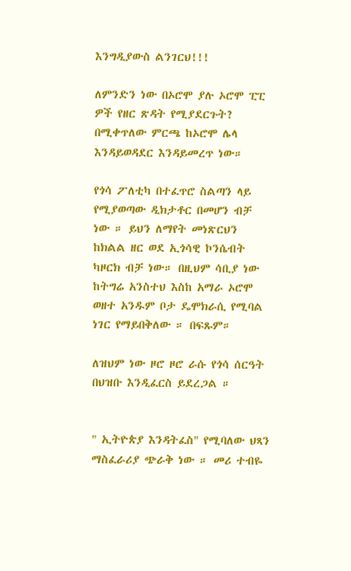እንግዲያውስ ልንገርህ!!!

ለምንድን ነው በኦሮሞ ያሉ ኦሮሞ ፒፒ ዎች የዘር ጽዳት የሚያደርጉት? በሚቀጥለው ምርጫ ከኦሮሞ ሌላ እንዳይወዳደር እንዳይመረጥ ነው።

የጎሳ ፖለቲካ በተፈጥሮ ስልጣን ላይ የሚያወጣው ዲክታቶር በመሆን ብቻ ነው ። ይህን ለማየት መነጽርህን ከክልል ዘር ወደ ኢጎሳዊ ኮንሴብት ካዞርክ ብቻ ነው። በዚህም ሳቢያ ነው ከትግሬ አንስተህ እስከ አማራ ኦሮሞ ወዘተ አንዱም ቦታ ዴሞክራሲ የሚባል ነገር የማይበቅለው ። በፍጹም።

ለዝህም ነው ዞሮ ዞሮ ራሱ የጎሳ ሰርዓት በህዝቡ እንዲፈርስ ይደረጋል ።


" ኢትዮጵያ እንዳትፈስ" የሚባለው ህጻን ማስፈራሪያ ጭራቅ ነው ። መሪ ተብዬ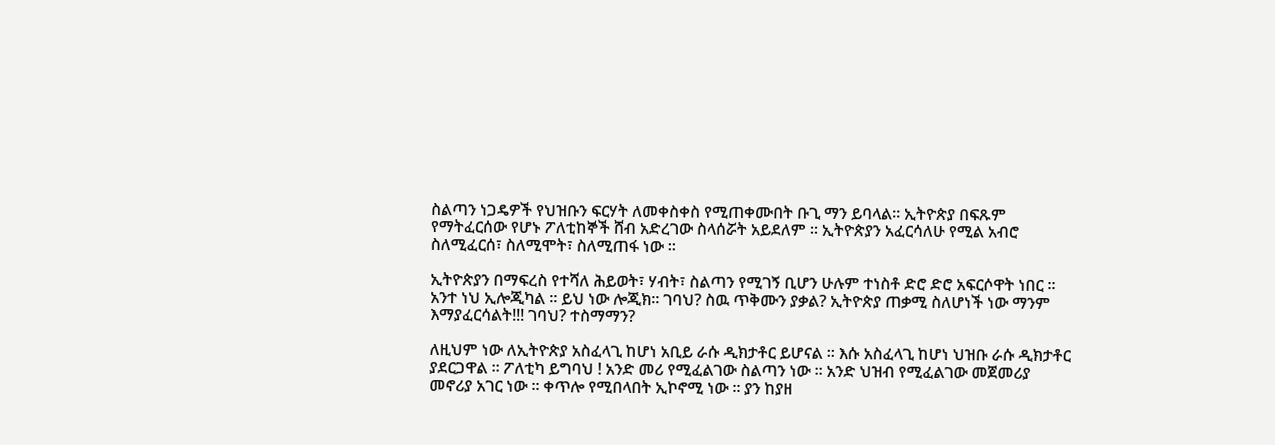ስልጣን ነጋዴዎች የህዝቡን ፍርሃት ለመቀስቀስ የሚጠቀሙበት ቡጊ ማን ይባላል። ኢትዮጵያ በፍጹም የማትፈርሰው የሆኑ ፖለቲከኞች ሸብ አድረገው ስላሰሯት አይደለም ። ኢትዮጵያን አፈርሳለሁ የሚል አብሮ ስለሚፈርሰ፣ ስለሚሞት፣ ስለሚጠፋ ነው ።

ኢትዮጵያን በማፍረስ የተሻለ ሕይወት፣ ሃብት፣ ስልጣን የሚገኝ ቢሆን ሁሉም ተነስቶ ድሮ ድሮ አፍርሶዋት ነበር ። አንተ ነህ ኢሎጂካል ። ይህ ነው ሎጂክ። ገባህ? ስዉ ጥቅሙን ያቃል? ኢትዮጵያ ጠቃሚ ስለሆነች ነው ማንም እማያፈርሳልት!!! ገባህ? ተስማማን?

ለዚህም ነው ለኢትዮጵያ አስፈላጊ ከሆነ አቢይ ራሱ ዲክታቶር ይሆናል ። እሱ አስፈላጊ ከሆነ ህዝቡ ራሱ ዲክታቶር ያደርጋዋል ። ፖለቲካ ይግባህ ! አንድ መሪ የሚፈልገው ስልጣን ነው ። አንድ ህዝብ የሚፈልገው መጀመሪያ መኖሪያ አገር ነው ። ቀጥሎ የሚበላበት ኢኮኖሚ ነው ። ያን ከያዘ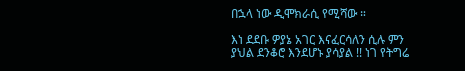በኋላ ነው ዲሞክራሲ የሚሻው ።

እነ ደደቡ ዎያኔ አገር እናፈርሳለን ሲሉ ምን ያህል ደንቆሮ እንደሆኑ ያሳያል !! ነገ የትግሬ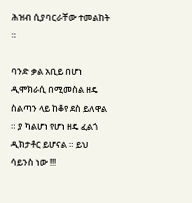ሕዝብ ሲያባርራቸው ተመልከት ።

ባንድ ቃል አቢይ በሆነ ዲሞክራሲ በሚመስል ዘዴ ስልጣን ላይ ከቆየ ደስ ይለዋል ። ያ ካልሆነ የሆነ ዘዴ ፈልጎ ዲክታቶር ይሆናል ። ይህ ሳይንስ ነው !!!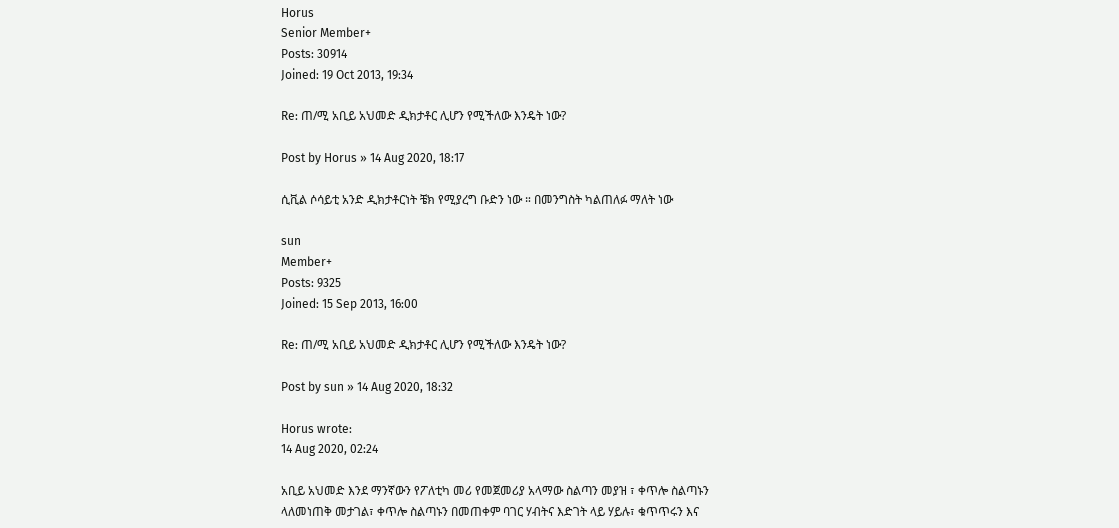Horus
Senior Member+
Posts: 30914
Joined: 19 Oct 2013, 19:34

Re: ጠ/ሚ አቢይ አህመድ ዲክታቶር ሊሆን የሚችለው እንዴት ነው?

Post by Horus » 14 Aug 2020, 18:17

ሲቪል ሶሳይቲ አንድ ዲክታቶርነት ቼክ የሚያረግ ቡድን ነው ። በመንግስት ካልጠለፉ ማለት ነው

sun
Member+
Posts: 9325
Joined: 15 Sep 2013, 16:00

Re: ጠ/ሚ አቢይ አህመድ ዲክታቶር ሊሆን የሚችለው እንዴት ነው?

Post by sun » 14 Aug 2020, 18:32

Horus wrote:
14 Aug 2020, 02:24

አቢይ አህመድ እንደ ማንኛውን የፖለቲካ መሪ የመጀመሪያ አላማው ስልጣን መያዝ ፣ ቀጥሎ ስልጣኑን ላለመነጠቅ መታገል፣ ቀጥሎ ስልጣኑን በመጠቀም ባገር ሃብትና እድገት ላይ ሃይሉ፣ ቁጥጥሩን እና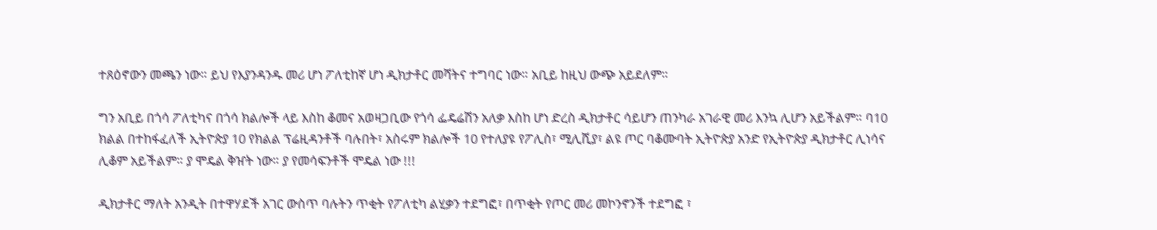ተጸዕኖውን መጫን ነው። ይህ የእያንዳንዱ መሪ ሆነ ፖለቲከኛ ሆነ ዲክታቶር መሻትና ተግባር ነው። አቢይ ከዚህ ውጭ አይደለም።

ግን አቢይ በጎሳ ፖለቲካና በጎሳ ክልሎች ላይ እስከ ቆመና አወዛጋቢው የጎሳ ፌዴሬሽን አለቃ እስከ ሆነ ድረስ ዲክታቶር ሳይሆን ጠንካራ አገራዊ መሪ እንኳ ሊሆን አይችልም። ባ10 ክልል በተከፋፈለች ኢትዮጵያ 10 የክልል ፕሬዚዳንቶች ባሉበት፣ አስሩም ክልሎች 10 የተለያዩ የፖሊስ፣ ሚሊሺያ፣ ልዩ ጦር ባቆሙባት ኢትዮጵያ አንድ የኢትዮጵያ ዲክታቶር ሊነሳና ሊቆም አይችልም። ያ ሞዴል ቅዠት ነው። ያ የመሳፍንቶች ሞዴል ነው !!!

ዲክታቶር ማለት አንዲት በተዋሃደች አገር ውስጥ ባሉትን ጥቂት የፖለቲካ ልሂቃን ተደግፎ፣ በጥቂት የጦር መሪ መኮንኖንች ተደግፎ ፣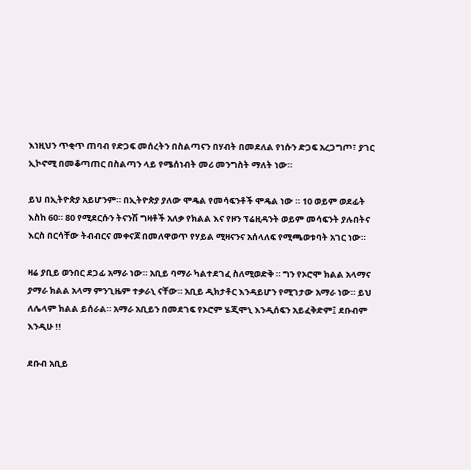እነዚህን ጥቂጥ ጠባብ የድጋፍ መሰረትን በስልጣናን በሃብት በመደለል የነሱን ድጋፍ አረጋግጦ፣ ያገር ኢኮኖሚ በመቆጣጠር በስልጣን ላይ የሜሰነብት መሪ መንግስት ማለት ነው።

ይህ በኢትዮጵያ አይሆንም። በኢትዮጵያ ያለው ሞዴል የመሳፍንቶች ሞዴል ነው ። 10 ወይም ወደፊት እስከ 60። 80 የሚደርሱን ትናንሽ ግዛቶች አለቃ የክልል እና የዞን ፕሬዚዳንት ወይም መሳፍንት ያሉበትና እርስ በርሳቸው ትብብርና መቀናጆ በመለዋወጥ የሃይል ሚዛናንና አሰላለፍ የሚጫወቱባት አገር ነው።

ዛሬ ያቢይ ወንበር ደጋፊ አማራ ነው። አቢይ ባማራ ካልተደገፈ ስለሚወድቅ ። ግን የኦሮሞ ክልል አላማና ያማራ ክልል አላማ ምንጊዜም ተቃራኒ ናቸው። አቢይ ዲክታቶር እንዳይሆን የሚገታው አማራ ነው። ይህ ለሌላም ክልል ይሰራል። አማራ አቢይን በመደገፍ የኦሮም ሄጂሞኒ እንዲሰፍን አይፈቅድም፤ ደቡብም እንዲሁ !!

ደቡብ አቢይ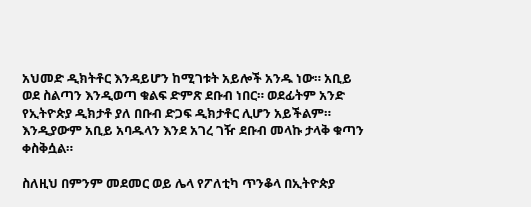አህመድ ዲክትቶር እንዳይሆን ከሚገቱት አይሎች አንዱ ነው። አቢይ ወደ ስልጣን እንዲወጣ ቁልፍ ድምጽ ደቡብ ነበር። ወደፊትም አንድ የኢትዮጵያ ዲክታቶ ያለ በቡብ ድጋፍ ዲክታቶር ሊሆን አይችልም። እንዲያውም አቢይ አባዱላን እንደ አገረ ገዥ ደቡብ መላኩ ታላቅ ቁጣን ቀስቅሷል።

ስለዚህ በምንም መደመር ወይ ሌላ የፖለቲካ ጥንቆላ በኢትዮጵያ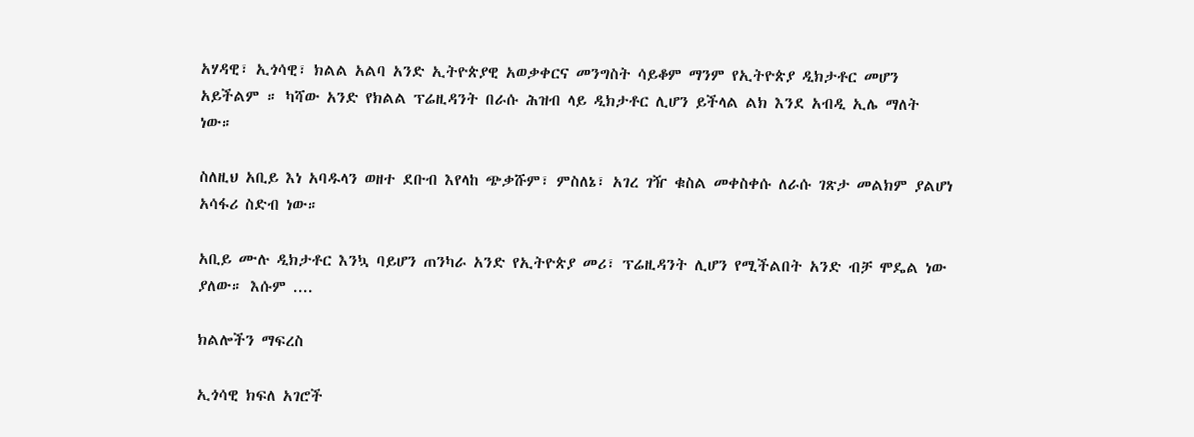አሃዳዊ፣ ኢጎሳዊ፣ ክልል አልባ አንድ ኢትዮጵያዊ አወቃቀርና መንግስት ሳይቆም ማንም የኢትዮጵያ ዲክታቶር መሆን አይችልም ። ካሻው አንድ የክልል ፕሬዚዳንት በራሱ ሕዝብ ላይ ዲክታቶር ሊሆን ይችላል ልክ እንደ አብዲ ኢሌ ማለት ነው።

ስለዚህ አቢይ እነ አባዱላን ወዘተ ደቡብ እየላከ ጭቃሹም፣ ምስለኔ፣ አገረ ገዥ ቁስል መቀስቀሱ ለራሱ ገጽታ መልክም ያልሆነ አሳፋሪ ስድብ ነው።

አቢይ ሙሉ ዲክታቶር እንኳ ባይሆን ጠንካራ አንድ የኢትዮጵያ መሪ፣ ፕሬዚዳንት ሊሆን የሚችልበት አንድ ብቻ ሞዴል ነው ያለው። እሱም ....

ክልሎችን ማፍረስ

ኢጎሳዊ ክፍለ አገሮች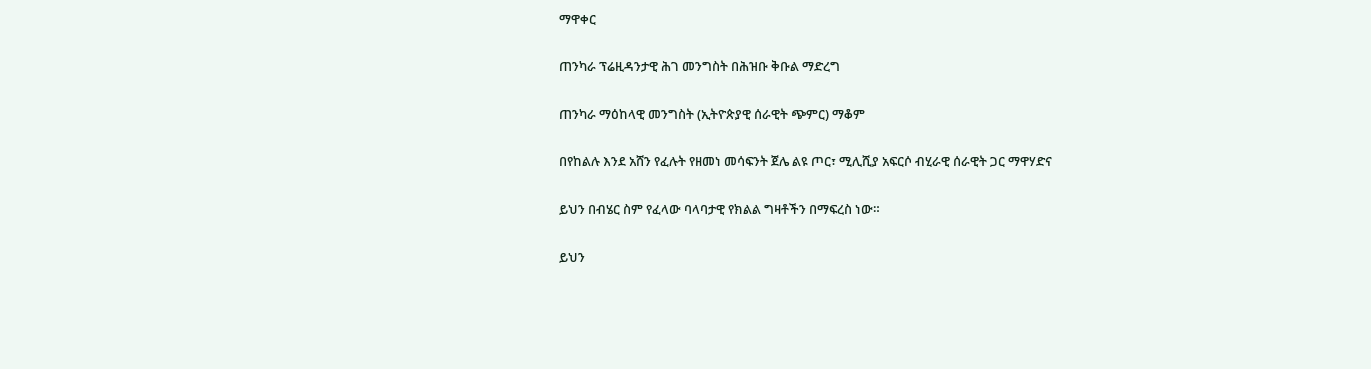ማዋቀር

ጠንካራ ፕሬዚዳንታዊ ሕገ መንግስት በሕዝቡ ቅቡል ማድረግ

ጠንካራ ማዕከላዊ መንግስት (ኢትዮጵያዊ ሰራዊት ጭምር) ማቆም

በየከልሉ እንደ አሸን የፈሉት የዘመነ መሳፍንት ጀሌ ልዩ ጦር፣ ሚሊሺያ አፍርሶ ብሂራዊ ሰራዊት ጋር ማዋሃድና

ይህን በብሄር ስም የፈላው ባላባታዊ የክልል ግዛቶችን በማፍረስ ነው።

ይህን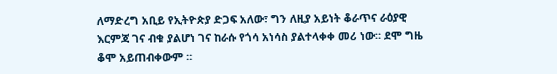ለማድረግ አቢይ የኢትዮጵያ ድጋፍ አለው፣ ግን ለዚያ አይነት ቆራጥና ራዕያዊ እርምጃ ገና ብቁ ያልሆነ ገና ከራሱ የጎሳ አነሳስ ያልተላቀቀ መሪ ነው። ደሞ ግዜ ቆሞ አይጠብቀውም ።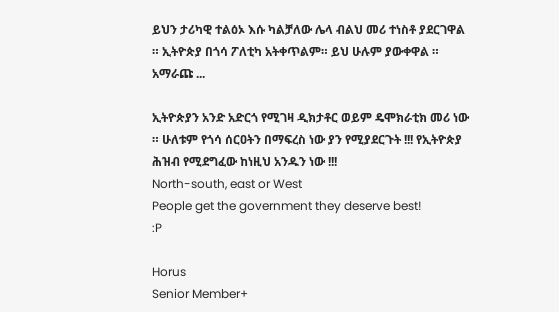ይህን ታሪካዊ ተልዕኦ እሱ ካልቻለው ሌላ ብልህ መሪ ተነስቶ ያደርገዋል ። ኢትዮጵያ በጎሳ ፖለቲካ አትቀጥልም። ይህ ሁሉም ያውቀዋል ። አማራጩ ...

ኢትዮጵያን አንድ አድርጎ የሚገዛ ዲክታቶር ወይም ዴሞክራቲክ መሪ ነው ። ሁለቱም የጎሳ ሰርዐትን በማፍረስ ነው ያን የሚያደርጉት !!! የኢትዮጵያ ሕዝብ የሚደግፈው ከነዚህ አንዱን ነው !!!
North-south, east or West
People get the government they deserve best!
:P

Horus
Senior Member+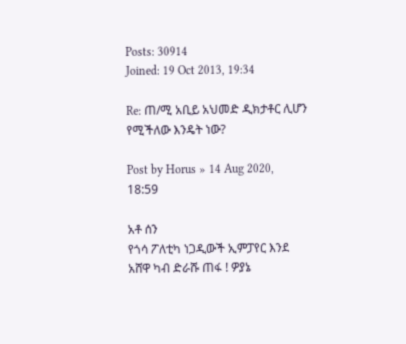Posts: 30914
Joined: 19 Oct 2013, 19:34

Re: ጠ/ሚ አቢይ አህመድ ዲክታቶር ሊሆን የሚችለው እንዴት ነው?

Post by Horus » 14 Aug 2020, 18:59

አቶ ሰን
የጎሳ ፖለቲካ ነጋዲውች ኢምፓየር እንደ አሸዋ ካብ ድራሹ ጠፋ ! ዎያኔ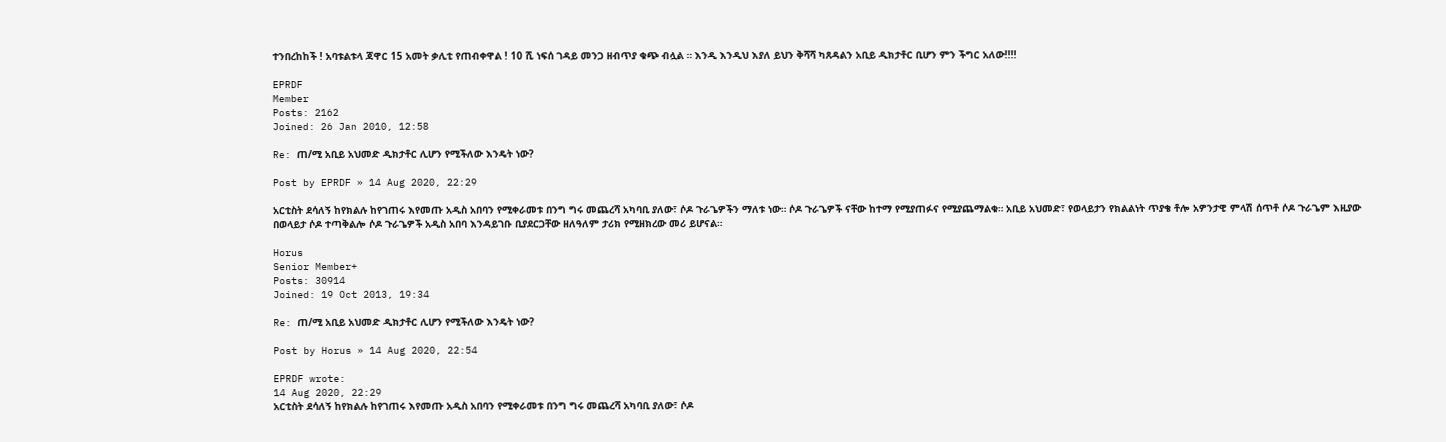ተንበረከከች ! አባቱልቱላ ጃዋር 15 አመት ቃሊቲ የጠብቀዋል ! 10 ሺ ነፍሰ ገዳይ መንጋ ዘብጥያ ቁጭ ብሏል ። እንዲ እንዲህ እያለ ይህን ቅሻሻ ካጸዳልን አቢይ ዲክታቶር ቢሆን ምን ችግር አለው!!!!

EPRDF
Member
Posts: 2162
Joined: 26 Jan 2010, 12:58

Re: ጠ/ሚ አቢይ አህመድ ዲክታቶር ሊሆን የሚችለው እንዴት ነው?

Post by EPRDF » 14 Aug 2020, 22:29

አርቲስት ደሳለኝ ከየክልሉ ከየገጠሩ እየመጡ አዲስ አበባን የሚቀራመቱ በንግ ግሩ መጨረሻ አካባቢ ያለው፣ ሶዶ ጉራጌዎችን ማለቱ ነው። ሶዶ ጉራጌዎች ናቸው ከተማ የሚያጠፉና የሚያጨማልቁ። አቢይ አህመድ፣ የወላይታን የክልልነት ጥያቄ ቶሎ አዎንታዊ ምላሽ ሰጥቶ ሶዶ ጉራጌም እዚያው በወላይታ ሶዶ ተጣቅልሎ ሶዶ ጉራጌዎች አዲስ አበባ እንዳይገቡ ቢያደርጋቸው ዘለዓለም ታሪክ የሚዘክረው መሪ ይሆናል።

Horus
Senior Member+
Posts: 30914
Joined: 19 Oct 2013, 19:34

Re: ጠ/ሚ አቢይ አህመድ ዲክታቶር ሊሆን የሚችለው እንዴት ነው?

Post by Horus » 14 Aug 2020, 22:54

EPRDF wrote:
14 Aug 2020, 22:29
አርቲስት ደሳለኝ ከየክልሉ ከየገጠሩ እየመጡ አዲስ አበባን የሚቀራመቱ በንግ ግሩ መጨረሻ አካባቢ ያለው፣ ሶዶ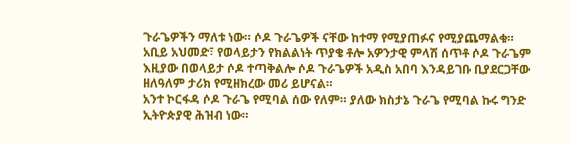ጉራጌዎችን ማለቱ ነው። ሶዶ ጉራጌዎች ናቸው ከተማ የሚያጠፉና የሚያጨማልቁ። አቢይ አህመድ፣ የወላይታን የክልልነት ጥያቄ ቶሎ አዎንታዊ ምላሽ ሰጥቶ ሶዶ ጉራጌም እዚያው በወላይታ ሶዶ ተጣቅልሎ ሶዶ ጉራጌዎች አዲስ አበባ እንዳይገቡ ቢያደርጋቸው ዘለዓለም ታሪክ የሚዘክረው መሪ ይሆናል።
አንተ ኮርፋዳ ሶዶ ጉራጌ የሚባል ሰው የለም። ያለው ክስታኔ ጉራጌ የሚባል ኩሩ ግንድ ኢትዮጵያዊ ሕዝብ ነው።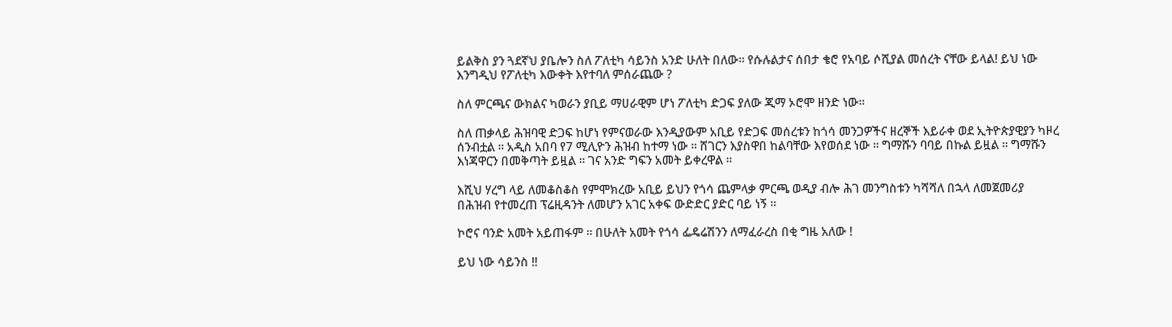ይልቅስ ያን ጓደኛህ ያቤሎን ስለ ፖለቲካ ሳይንስ አንድ ሁለት በለው። የሱሉልታና ሰበታ ቄሮ የአባይ ሶሺያል መሰረት ናቸው ይላል! ይህ ነው እንግዲህ የፖለቲካ እውቀት እየተባለ ምሰራጨው ?

ስለ ምርጫና ውክልና ካወራን ያቢይ ማሀራዊም ሆነ ፖለቲካ ድጋፍ ያለው ጂማ ኦሮሞ ዘንድ ነው።

ስለ ጠቃላይ ሕዝባዊ ድጋፍ ከሆነ የምናወራው እንዲያውም አቢይ የድጋፍ መሰረቱን ከጎሳ መንጋዎችና ዘረኞች እይራቀ ወደ ኢትዮጵያዊያን ካዞረ ሰንብቷል ። አዲስ አበባ የ7 ሚሊዮን ሕዝብ ከተማ ነው ። ሸገርን እያስዋበ ከልባቸው እየወሰደ ነው ። ግማሹን ባባይ በኩል ይዟል ። ግማሹን እነጃዋርን በመቅጣት ይዟል ። ገና አንድ ግፍን አመት ይቀረዋል ።

እሺህ ሃረግ ላይ ለመቆስቆስ የምሞክረው አቢይ ይህን የጎሳ ጨምላቃ ምርጫ ወዲያ ብሎ ሕገ መንግስቱን ካሻሻለ በኋላ ለመጀመሪያ በሕዝብ የተመረጠ ፕሬዚዳንት ለመሆን አገር አቀፍ ውድድር ያድር ባይ ነኝ ።

ኮሮና ባንድ አመት አይጠፋም ። በሁለት አመት የጎሳ ፌዴሬሽንን ለማፈራረስ በቂ ግዜ አለው !

ይህ ነው ሳይንስ !!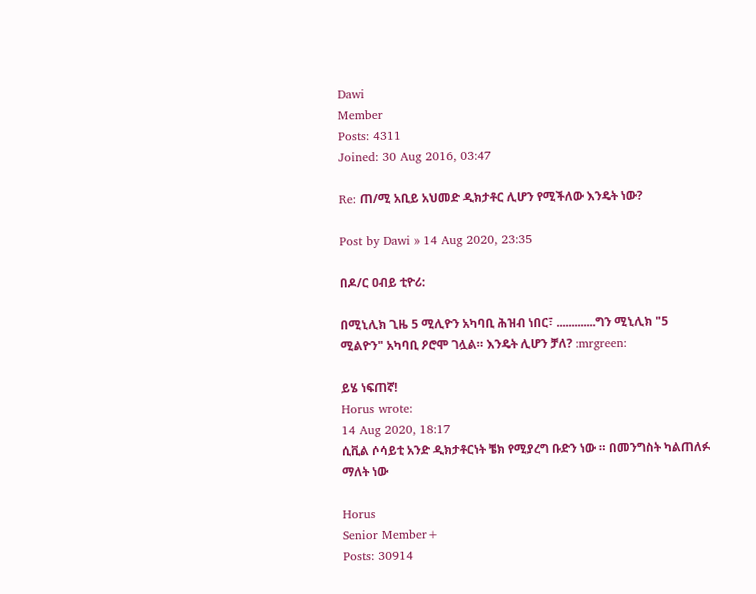Dawi
Member
Posts: 4311
Joined: 30 Aug 2016, 03:47

Re: ጠ/ሚ አቢይ አህመድ ዲክታቶር ሊሆን የሚችለው እንዴት ነው?

Post by Dawi » 14 Aug 2020, 23:35

በዶ/ር ዐብይ ቲዮሪ:

በሚኒሊክ ጊዜ 5 ሚሊዮን አካባቢ ሕዝብ ነበር፣ .............ግን ሚኒሊክ "5 ሚልዮን" አካባቢ ዖሮሞ ገሏል። እንዴት ሊሆን ቻለ? :mrgreen:

ይሄ ነፍጠኛ!
Horus wrote:
14 Aug 2020, 18:17
ሲቪል ሶሳይቲ አንድ ዲክታቶርነት ቼክ የሚያረግ ቡድን ነው ። በመንግስት ካልጠለፉ ማለት ነው

Horus
Senior Member+
Posts: 30914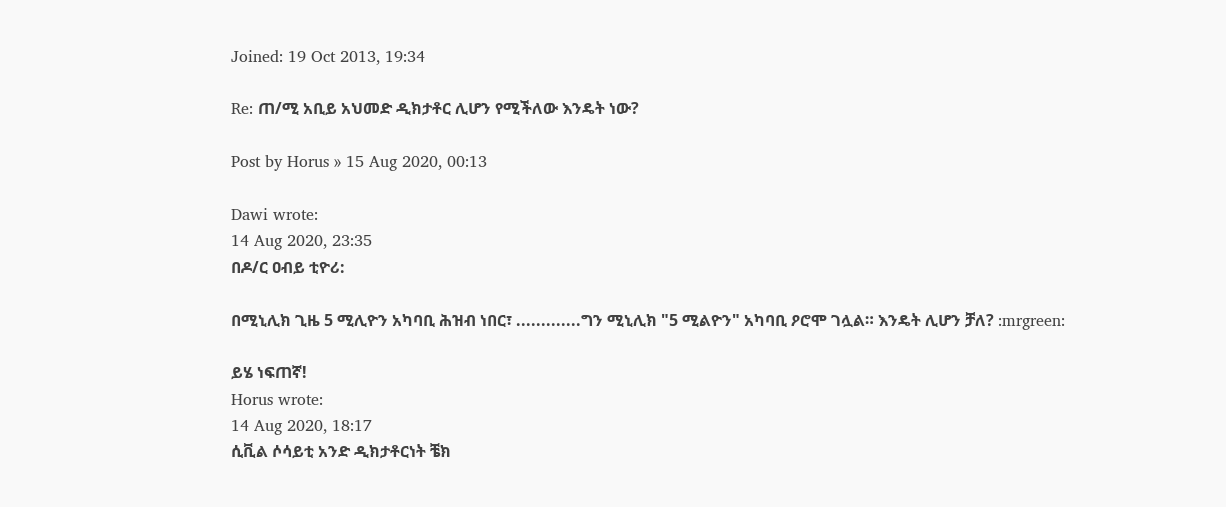Joined: 19 Oct 2013, 19:34

Re: ጠ/ሚ አቢይ አህመድ ዲክታቶር ሊሆን የሚችለው እንዴት ነው?

Post by Horus » 15 Aug 2020, 00:13

Dawi wrote:
14 Aug 2020, 23:35
በዶ/ር ዐብይ ቲዮሪ:

በሚኒሊክ ጊዜ 5 ሚሊዮን አካባቢ ሕዝብ ነበር፣ .............ግን ሚኒሊክ "5 ሚልዮን" አካባቢ ዖሮሞ ገሏል። እንዴት ሊሆን ቻለ? :mrgreen:

ይሄ ነፍጠኛ!
Horus wrote:
14 Aug 2020, 18:17
ሲቪል ሶሳይቲ አንድ ዲክታቶርነት ቼክ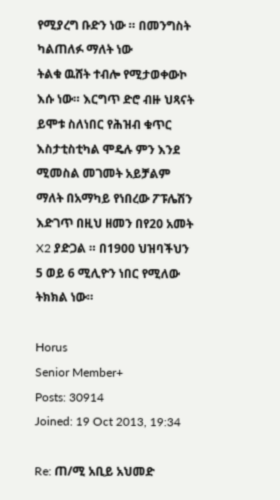የሚያረግ ቡድን ነው ። በመንግስት ካልጠለፉ ማለት ነው
ትልቁ ዉሸት ተብሎ የሚታወቀውኮ እሱ ነው። እርግጥ ድሮ ብዙ ህጻናት ይሞቱ ስለነበር የሕዝብ ቁጥር እስታቲስቲካል ሞዴሉ ምን እንደ ሚመስል መገመት አይቻልም ማለት በአማካይ የነበረው ፖፑሌሽን እድገጥ በዚህ ዘመን በየ20 አመት X2 ያድጋል ። በ1900 ህዝባችህን 5 ወይ 6 ሚሊዮን ነበር የሚለው ትክክል ነው።

Horus
Senior Member+
Posts: 30914
Joined: 19 Oct 2013, 19:34

Re: ጠ/ሚ አቢይ አህመድ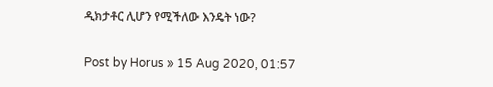ዲክታቶር ሊሆን የሚችለው እንዴት ነው?

Post by Horus » 15 Aug 2020, 01:57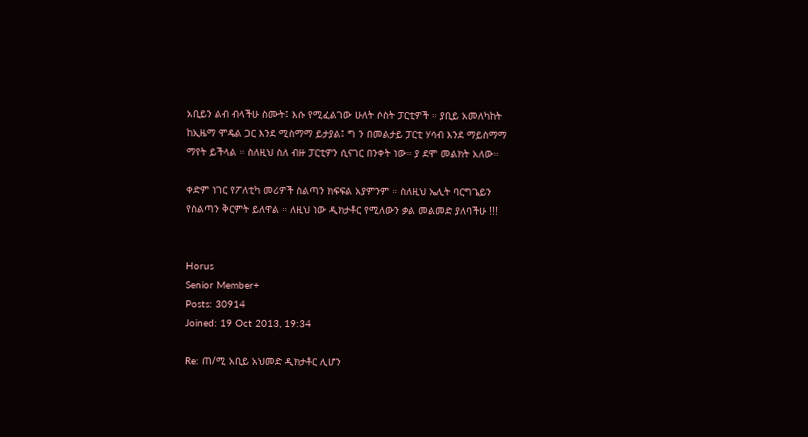አቢይን ልብ ብላችሁ ስሙት፤ እሱ የሚፈልገው ሁለት ሶስት ፓርቲዎች ። ያቢይ አመለካከት ከኢዜማ ሞዴል ጋር እንደ ሚስማማ ይታያል፤ ግ ን በመልታይ ፓርቲ ሃሳብ እንደ ማይስማማ ማየት ይችላል ። ስለዚህ ስለ ብዙ ፓርቲዎን ሲናገር በንቀት ነው። ያ ደሞ መልክት አለው።

ቀድም ነገር የፖለቲካ መሪዎች ስልጣን ክፍፍል አያምንም ። ስለዚህ ኤሊት ባርግጌይን የስልጣን ቅርምት ይለዋል ። ለዚህ ነው ዲክታቶር የሚለውን ቃል መልመድ ያለባችሁ !!!


Horus
Senior Member+
Posts: 30914
Joined: 19 Oct 2013, 19:34

Re: ጠ/ሚ አቢይ አህመድ ዲክታቶር ሊሆን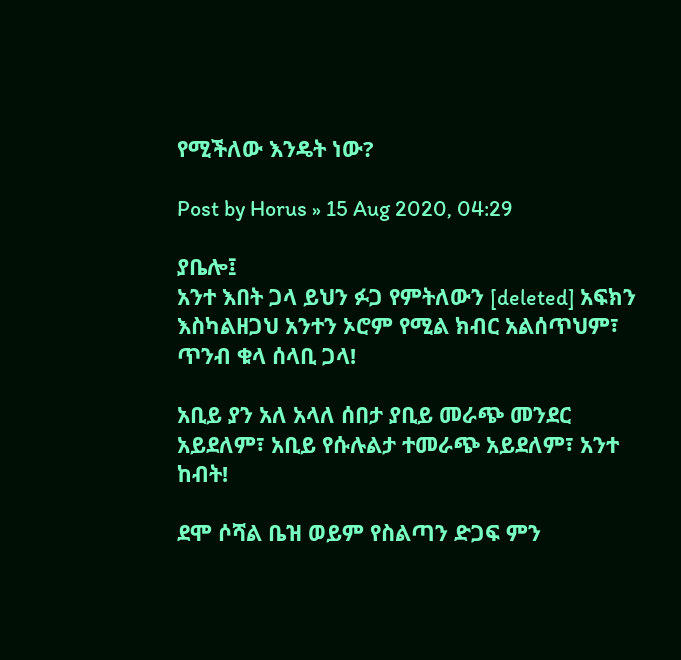የሚችለው እንዴት ነው?

Post by Horus » 15 Aug 2020, 04:29

ያቤሎ፤
አንተ እበት ጋላ ይህን ፉጋ የምትለውን [deleted] አፍክን እስካልዘጋህ አንተን ኦሮም የሚል ክብር አልሰጥህም፣ ጥንብ ቁላ ሰላቢ ጋላ!

አቢይ ያን አለ አላለ ሰበታ ያቢይ መራጭ መንደር አይደለም፣ አቢይ የሱሉልታ ተመራጭ አይደለም፣ አንተ ከብት!

ደሞ ሶሻል ቤዝ ወይም የስልጣን ድጋፍ ምን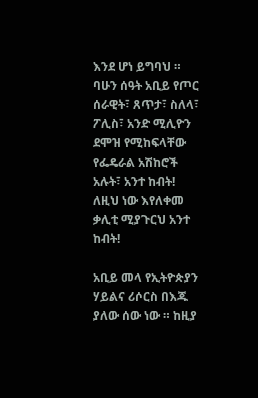እንደ ሆነ ይግባህ ። ባሁን ሰዓት አቢይ የጦር ሰራዊት፣ ጸጥታ፣ ስለላ፣ ፖሊስ፣ አንድ ሚሊዮን ደሞዝ የሚከፍላቸው የፌዴራል አሽከሮች አሉት፣ አንተ ከብት! ለዚህ ነው እየለቀመ ቃሊቲ ሚያጉርህ አንተ ከብት!

አቢይ መላ የኢትዮጵያን ሃይልና ሪሶርስ በእጁ ያለው ሰው ነው ። ከዚያ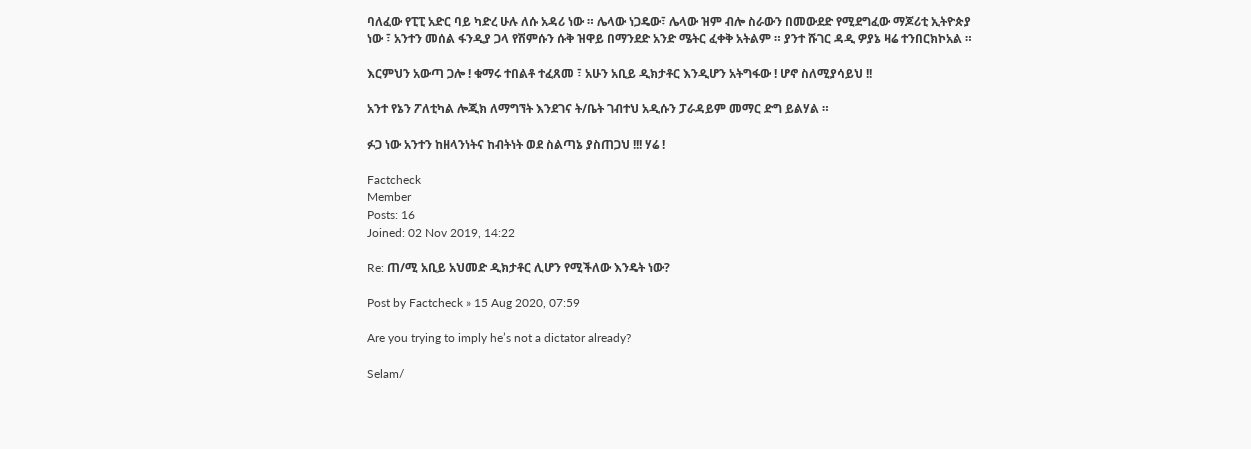ባለፈው የፒፒ አድር ባይ ካድረ ሁሉ ለሱ አዳሪ ነው ። ሌላው ነጋዴው፣ ሌላው ዝም ብሎ ስራውን በመውደድ የሚደግፈው ማጆሪቲ ኢትዮጵያ ነው ፣ አንተን መሰል ፋንዲያ ጋላ የሽምሱን ሱቅ ዝዋይ በማንደድ አንድ ሜትር ፈቀቅ አትልም ። ያንተ ሹገር ዳዲ ዎያኔ ዛሬ ተንበርክኮአል ።

እርምህን አውጣ ጋሎ ! ቁማሩ ተበልቶ ተፈጸመ ፣ አሁን አቢይ ዲክታቶር እንዲሆን አትግፋው ! ሆኖ ስለሚያሳይህ !!

አንተ የኔን ፖለቲካል ሎጂክ ለማግኘት እንደገና ት/ቤት ገብተህ አዲሱን ፓራዳይም መማር ድግ ይልሃል ።

ፉጋ ነው አንተን ከዘላንነትና ከብትነት ወደ ስልጣኔ ያስጠጋህ !!! ሃሬ !

Factcheck
Member
Posts: 16
Joined: 02 Nov 2019, 14:22

Re: ጠ/ሚ አቢይ አህመድ ዲክታቶር ሊሆን የሚችለው እንዴት ነው?

Post by Factcheck » 15 Aug 2020, 07:59

Are you trying to imply he’s not a dictator already?

Selam/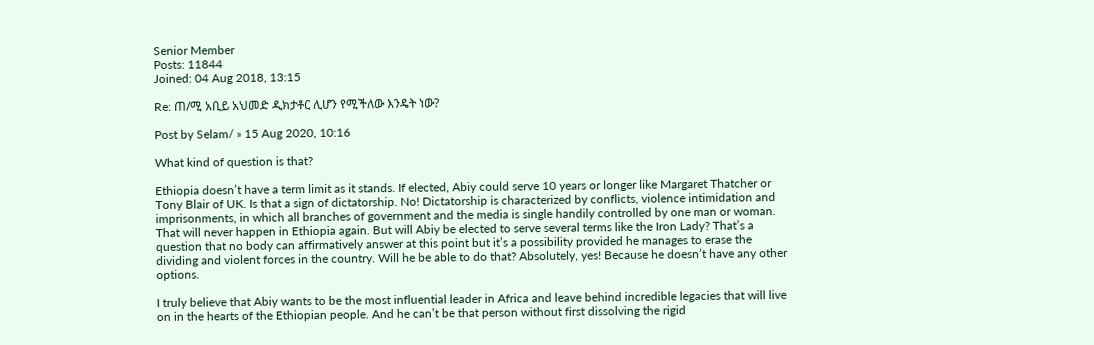Senior Member
Posts: 11844
Joined: 04 Aug 2018, 13:15

Re: ጠ/ሚ አቢይ አህመድ ዲክታቶር ሊሆን የሚችለው እንዴት ነው?

Post by Selam/ » 15 Aug 2020, 10:16

What kind of question is that?

Ethiopia doesn’t have a term limit as it stands. If elected, Abiy could serve 10 years or longer like Margaret Thatcher or Tony Blair of UK. Is that a sign of dictatorship. No! Dictatorship is characterized by conflicts, violence intimidation and imprisonments, in which all branches of government and the media is single handily controlled by one man or woman. That will never happen in Ethiopia again. But will Abiy be elected to serve several terms like the Iron Lady? That’s a question that no body can affirmatively answer at this point but it’s a possibility provided he manages to erase the dividing and violent forces in the country. Will he be able to do that? Absolutely, yes! Because he doesn’t have any other options.

I truly believe that Abiy wants to be the most influential leader in Africa and leave behind incredible legacies that will live on in the hearts of the Ethiopian people. And he can’t be that person without first dissolving the rigid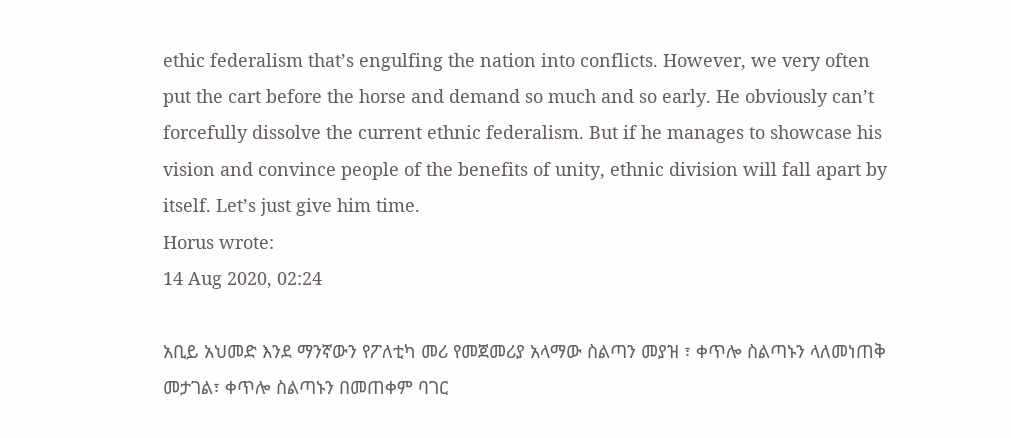ethic federalism that’s engulfing the nation into conflicts. However, we very often put the cart before the horse and demand so much and so early. He obviously can’t forcefully dissolve the current ethnic federalism. But if he manages to showcase his vision and convince people of the benefits of unity, ethnic division will fall apart by itself. Let’s just give him time.
Horus wrote:
14 Aug 2020, 02:24

አቢይ አህመድ እንደ ማንኛውን የፖለቲካ መሪ የመጀመሪያ አላማው ስልጣን መያዝ ፣ ቀጥሎ ስልጣኑን ላለመነጠቅ መታገል፣ ቀጥሎ ስልጣኑን በመጠቀም ባገር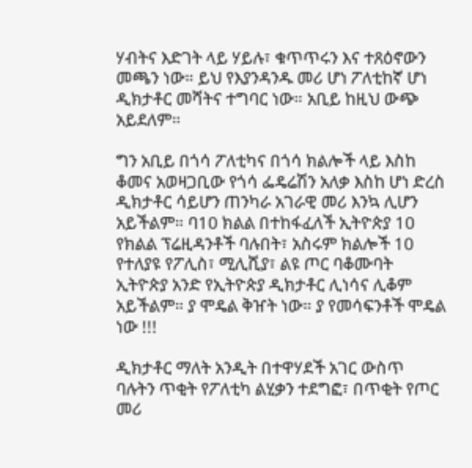ሃብትና እድገት ላይ ሃይሉ፣ ቁጥጥሩን እና ተጸዕኖውን መጫን ነው። ይህ የእያንዳንዱ መሪ ሆነ ፖለቲከኛ ሆነ ዲክታቶር መሻትና ተግባር ነው። አቢይ ከዚህ ውጭ አይደለም።

ግን አቢይ በጎሳ ፖለቲካና በጎሳ ክልሎች ላይ እስከ ቆመና አወዛጋቢው የጎሳ ፌዴሬሽን አለቃ እስከ ሆነ ድረስ ዲክታቶር ሳይሆን ጠንካራ አገራዊ መሪ እንኳ ሊሆን አይችልም። ባ10 ክልል በተከፋፈለች ኢትዮጵያ 10 የክልል ፕሬዚዳንቶች ባሉበት፣ አስሩም ክልሎች 10 የተለያዩ የፖሊስ፣ ሚሊሺያ፣ ልዩ ጦር ባቆሙባት ኢትዮጵያ አንድ የኢትዮጵያ ዲክታቶር ሊነሳና ሊቆም አይችልም። ያ ሞዴል ቅዠት ነው። ያ የመሳፍንቶች ሞዴል ነው !!!

ዲክታቶር ማለት አንዲት በተዋሃደች አገር ውስጥ ባሉትን ጥቂት የፖለቲካ ልሂቃን ተደግፎ፣ በጥቂት የጦር መሪ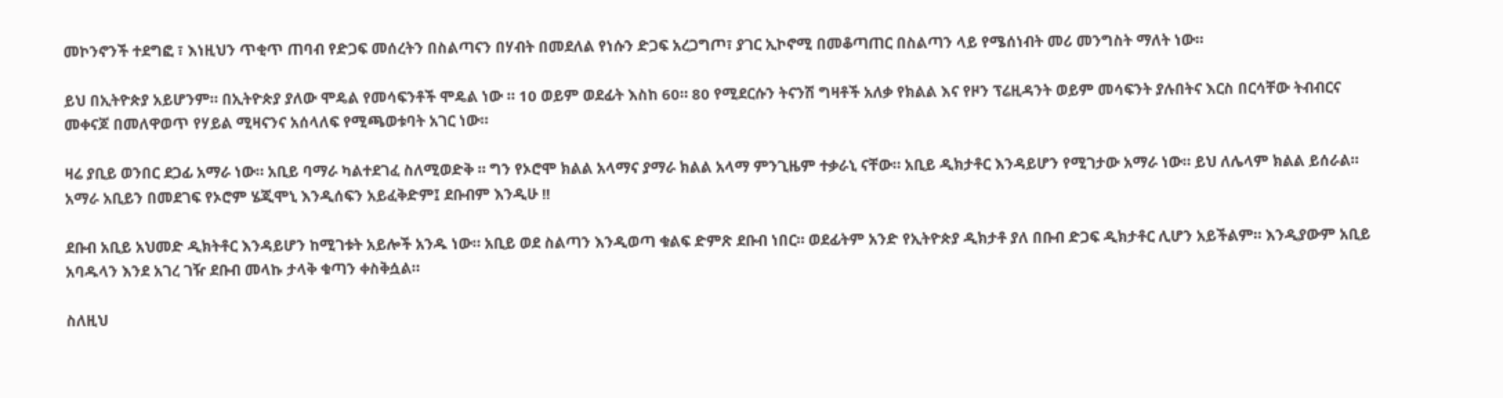መኮንኖንች ተደግፎ ፣ እነዚህን ጥቂጥ ጠባብ የድጋፍ መሰረትን በስልጣናን በሃብት በመደለል የነሱን ድጋፍ አረጋግጦ፣ ያገር ኢኮኖሚ በመቆጣጠር በስልጣን ላይ የሜሰነብት መሪ መንግስት ማለት ነው።

ይህ በኢትዮጵያ አይሆንም። በኢትዮጵያ ያለው ሞዴል የመሳፍንቶች ሞዴል ነው ። 10 ወይም ወደፊት እስከ 60። 80 የሚደርሱን ትናንሽ ግዛቶች አለቃ የክልል እና የዞን ፕሬዚዳንት ወይም መሳፍንት ያሉበትና እርስ በርሳቸው ትብብርና መቀናጆ በመለዋወጥ የሃይል ሚዛናንና አሰላለፍ የሚጫወቱባት አገር ነው።

ዛሬ ያቢይ ወንበር ደጋፊ አማራ ነው። አቢይ ባማራ ካልተደገፈ ስለሚወድቅ ። ግን የኦሮሞ ክልል አላማና ያማራ ክልል አላማ ምንጊዜም ተቃራኒ ናቸው። አቢይ ዲክታቶር እንዳይሆን የሚገታው አማራ ነው። ይህ ለሌላም ክልል ይሰራል። አማራ አቢይን በመደገፍ የኦሮም ሄጂሞኒ እንዲሰፍን አይፈቅድም፤ ደቡብም እንዲሁ !!

ደቡብ አቢይ አህመድ ዲክትቶር እንዳይሆን ከሚገቱት አይሎች አንዱ ነው። አቢይ ወደ ስልጣን እንዲወጣ ቁልፍ ድምጽ ደቡብ ነበር። ወደፊትም አንድ የኢትዮጵያ ዲክታቶ ያለ በቡብ ድጋፍ ዲክታቶር ሊሆን አይችልም። እንዲያውም አቢይ አባዱላን እንደ አገረ ገዥ ደቡብ መላኩ ታላቅ ቁጣን ቀስቅሷል።

ስለዚህ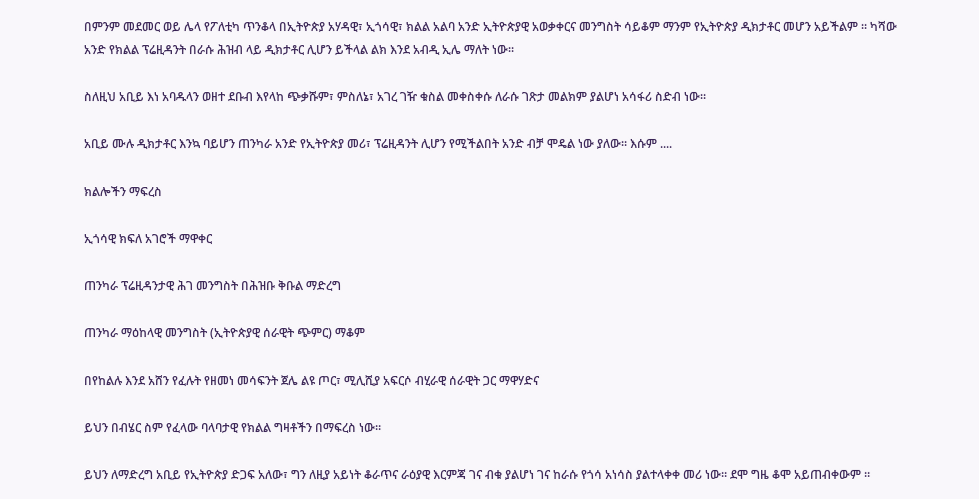በምንም መደመር ወይ ሌላ የፖለቲካ ጥንቆላ በኢትዮጵያ አሃዳዊ፣ ኢጎሳዊ፣ ክልል አልባ አንድ ኢትዮጵያዊ አወቃቀርና መንግስት ሳይቆም ማንም የኢትዮጵያ ዲክታቶር መሆን አይችልም ። ካሻው አንድ የክልል ፕሬዚዳንት በራሱ ሕዝብ ላይ ዲክታቶር ሊሆን ይችላል ልክ እንደ አብዲ ኢሌ ማለት ነው።

ስለዚህ አቢይ እነ አባዱላን ወዘተ ደቡብ እየላከ ጭቃሹም፣ ምስለኔ፣ አገረ ገዥ ቁስል መቀስቀሱ ለራሱ ገጽታ መልክም ያልሆነ አሳፋሪ ስድብ ነው።

አቢይ ሙሉ ዲክታቶር እንኳ ባይሆን ጠንካራ አንድ የኢትዮጵያ መሪ፣ ፕሬዚዳንት ሊሆን የሚችልበት አንድ ብቻ ሞዴል ነው ያለው። እሱም ....

ክልሎችን ማፍረስ

ኢጎሳዊ ክፍለ አገሮች ማዋቀር

ጠንካራ ፕሬዚዳንታዊ ሕገ መንግስት በሕዝቡ ቅቡል ማድረግ

ጠንካራ ማዕከላዊ መንግስት (ኢትዮጵያዊ ሰራዊት ጭምር) ማቆም

በየከልሉ እንደ አሸን የፈሉት የዘመነ መሳፍንት ጀሌ ልዩ ጦር፣ ሚሊሺያ አፍርሶ ብሂራዊ ሰራዊት ጋር ማዋሃድና

ይህን በብሄር ስም የፈላው ባላባታዊ የክልል ግዛቶችን በማፍረስ ነው።

ይህን ለማድረግ አቢይ የኢትዮጵያ ድጋፍ አለው፣ ግን ለዚያ አይነት ቆራጥና ራዕያዊ እርምጃ ገና ብቁ ያልሆነ ገና ከራሱ የጎሳ አነሳስ ያልተላቀቀ መሪ ነው። ደሞ ግዜ ቆሞ አይጠብቀውም ።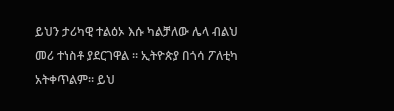ይህን ታሪካዊ ተልዕኦ እሱ ካልቻለው ሌላ ብልህ መሪ ተነስቶ ያደርገዋል ። ኢትዮጵያ በጎሳ ፖለቲካ አትቀጥልም። ይህ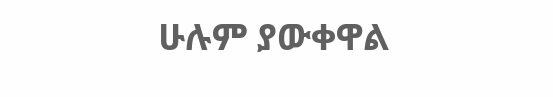ሁሉም ያውቀዋል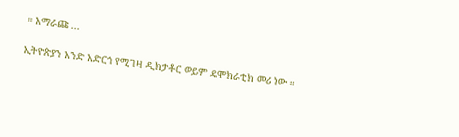። አማራጩ ...

ኢትዮጵያን አንድ አድርጎ የሚገዛ ዲክታቶር ወይም ዴሞክራቲክ መሪ ነው ።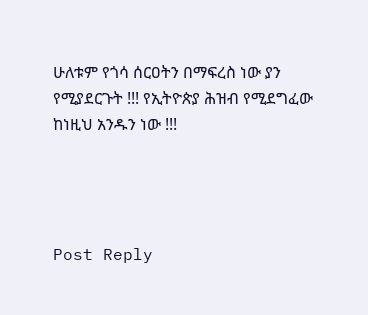ሁለቱም የጎሳ ሰርዐትን በማፍረስ ነው ያን የሚያደርጉት !!! የኢትዮጵያ ሕዝብ የሚደግፈው ከነዚህ አንዱን ነው !!!




Post Reply